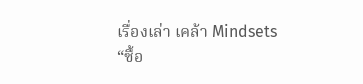เรื่องเล่า เคล้า Mindsets
“ซื้อ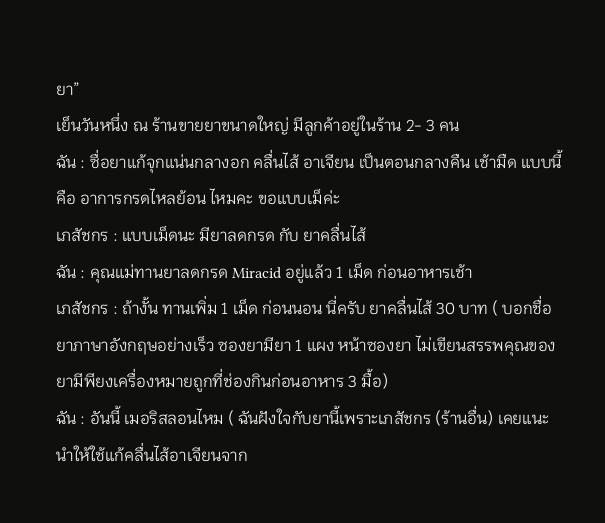ยา”
เย็นวันหนึ่ง ณ ร้านขายยาขนาดใหญ่ มีลูกค้าอยู่ในร้าน 2- 3 คน
ฉัน : ซื่อยาแก้จุกแน่นกลางอก คลื่นไส้ อาเจียน เป็นตอนกลางคืน เช้ามืด แบบนี้คือ อาการกรดไหลย้อน ไหมคะ ขอแบบเม็ค่ะ
เภสัชกร : แบบเม็ดนะ มียาลดกรด กับ ยาคลื่นไส้
ฉัน : คุณแม่ทานยาลดกรด Miracid อยู่แล้ว 1 เม็ด ก่อนอาหารเช้า
เภสัชกร : ถ้างั้น ทานเพิ่ม 1 เม็ด ก่อนนอน นี่ครับ ยาคลื่นไส้ 30 บาท ( บอกชื่อยาภาษาอังกฤษอย่างเร็ว ซองยามียา 1 แผง หน้าซองยา ไม่เขียนสรรพคุณของยามีพียงเครื่องหมายถูกที่ช่องกินก่อนอาหาร 3 มื้อ)
ฉัน : อันนี้ เมอริสลอนไหม ( ฉันฝังใจกับยานี้เพราะเภสัชกร (ร้านอื่น) เคยแนะนำให้ใช้แก้คลื่นไส้อาเจียนจาก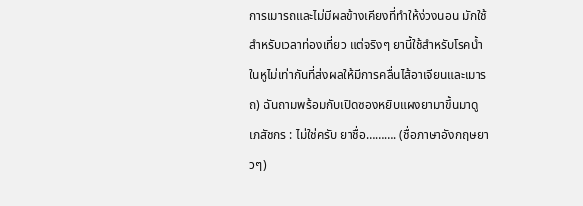การเมารถและไม่มีผลข้างเคียงที่ทำให้ง่วงนอน มักใช้สำหรับเวลาท่องเที่ยว แต่จริงๆ ยานี้ใช้สำหรับโรคน้ำในหูไม่เท่ากันที่ส่งผลให้มีการคลื่นไส้อาเจียนและเมารถ) ฉันถามพร้อมกับเปิดซองหยิบแผงยามาขึ้นมาดู
เภสัชกร : ไม่ใช่ครับ ยาชื่อ………. (ชื่อภาษาอังกฤษยาวๆ)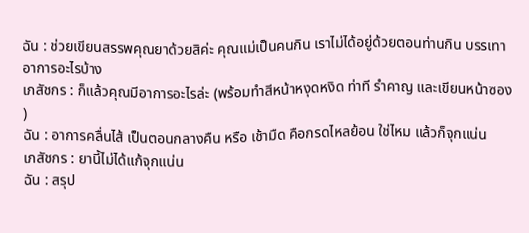ฉัน : ช่วยเขียนสรรพคุณยาด้วยสิค่ะ คุณแม่เป็นคนกิน เราไม่ได้อยู่ด้วยตอนท่านกิน บรรเทาอาการอะไรบ้าง
เภสัชกร : ก็แล้วคุณมีอาการอะไรล่ะ (พร้อมทำสีหน้าหงุดหงิด ท่าที รำคาญ และเขียนหน้าซอง )
ฉัน : อาการคลื่นไส้ เป็นตอนกลางคืน หรือ เช้ามืด คือกรดไหลย้อน ใช่ไหม แล้วก็จุกแน่น
เภสัชกร : ยานี้ไม่ได้แก้จุกแน่น
ฉัน : สรุป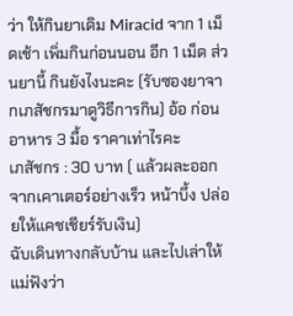ว่า ให้กินยาเดิม Miracid จาก 1 เม็ดเช้า เพิ่มกินก่อนนอน อีก 1 เม็ด ส่วนยานี้ กินยังไงนะคะ (รับซองยาจากเภสัชกรมาดูวิธีการกิน) อ้อ ก่อนอาหาร 3 มื้อ ราคาเท่าไรคะ
เภสัชกร : 30 บาท ( แล้วผละออกจากเคาเตอร์อย่างเร็ว หน้าบึ้ง ปล่อยให้แคชเชียร์รับเงิน)
ฉับเดินทางกลับบ้าน และไปเล่าให้แม่ฟังว่า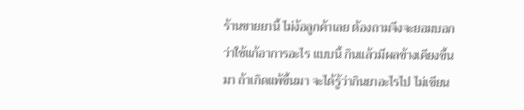ร้านขายยานี้ ไม่ง้อลูกค้าเลย ต้องถามจึงจะยอมบอกว่าใช้แก้อาการอะไร แบบนี้ กินแล้วมีผลข้างเคียงขึ้นมา ถ้าเกิดแพ้ขึ้นมา จะได้รู้ว่ากินยาอะไรไป ไม่เขียน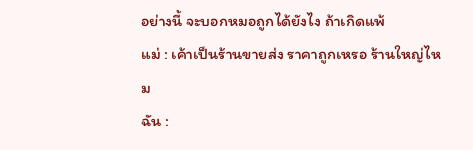อย่างนี้ จะบอกหมอถูกได้ยังไง ถ้าเกิดแพ้
แม่ : เค้าเป็นร้านขายส่ง ราคาถูกเหรอ ร้านใหญ่ไหม
ฉัน :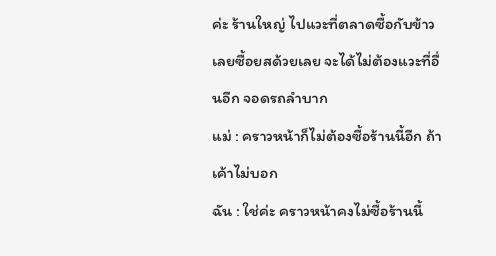ค่ะ ร้านใหญ่ ไปแวะที่ตลาดซื้อกับข้าวเลยซื้อยสด้วยเลย จะได้ไม่ต้องแวะที่อื่นอีก จอดรถลำบาก
แม่ : คราวหน้าก็ไม่ต้องซื้อร้านนี้อีก ถ้าเค้าไม่บอก
ฉัน : ใช่ค่ะ คราวหน้าคงไม่ซื้อร้านนี้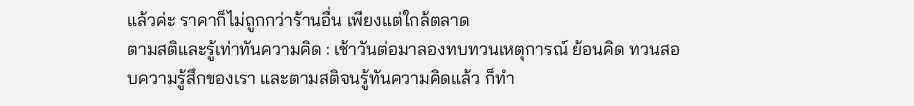แล้วค่ะ ราคาก็ไม่ถูกกว่าร้านอื่น เพียงแต่ใกล้ตลาด
ตามสติและรู้เท่าทันความคิด : เช้าวันต่อมาลองทบทวนเหตุการณ์ ย้อนคิด ทวนสอบความรู้สึกของเรา และตามสติจนรู้ทันความคิดแล้ว ก็ทำ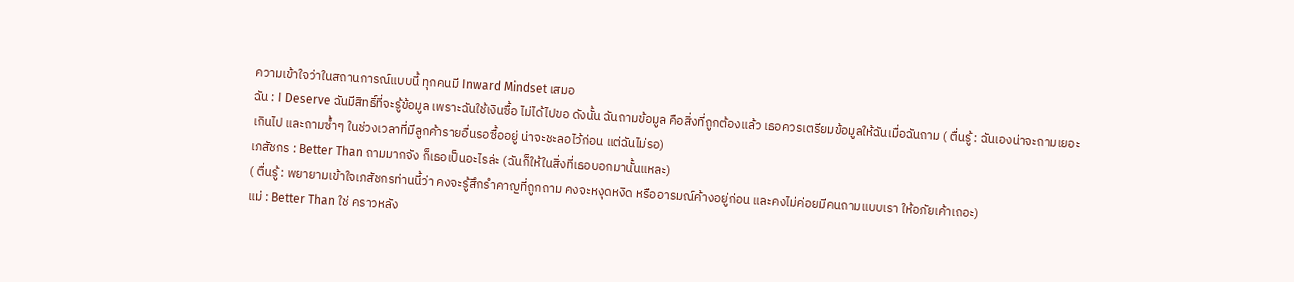ความเข้าใจว่าในสถานการณ์แบบนี้ ทุกคนมี Inward Mindset เสมอ
ฉัน : I Deserve ฉันมีสิทธิ์ที่จะรู้ข้อมูล เพราะฉันใช้เงินซื้อ ไม่ได้ไปขอ ดังนั้น ฉันถามข้อมูล คือสิ่งที่ถูกต้องแล้ว เธอควรเตรียมข้อมูลให้ฉันเมื่อฉันถาม ( ตื่นรู้ : ฉันเองน่าจะถามเยอะเกินไป และถามซ้ำๆ ในช่วงเวลาที่มีลูกค้ารายอื่นรอซื้ออยู่ น่าจะชะลอไว้ก่อน แต่ฉันไม่รอ)
เภสัชกร : Better Than ถามมากจัง ก็เธอเป็นอะไรล่ะ (ฉันก็ให้ในสิ่งที่เธอบอกมานั้นแหละ)
( ตื่นรู้ : พยายามเข้าใจเภสัชกรท่านนี้ว่า คงจะรู้สึกรำคาญที่ถูกถาม คงจะหงุดหงิด หรืออารมณ์ค้างอยู่ก่อน และคงไม่ค่อยมีคนถามแบบเรา ให้อภัยเค้าเถอะ)
แม่ : Better Than ใช่ คราวหลัง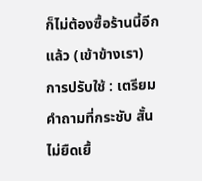ก็ไม่ต้องซื้อร้านนี้อีกแล้ว (เข้าข้างเรา)
การปรับใช้ : เตรียมคำถามที่กระชับ สั้น ไม่ยืดเยื้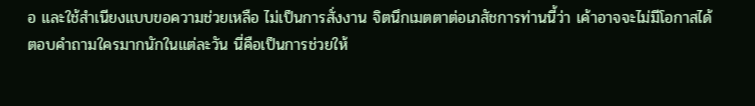อ และใช้สำเนียงแบบขอความช่วยเหลือ ไม่เป็นการสั่งงาน จิตนึกเมตตาต่อเภสัชการท่านนี้ว่า เค้าอาจจะไม่มีโอกาสได้ตอบคำถามใครมากนักในแต่ละวัน นี่คือเป็นการช่วยให้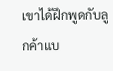เขาได้ฝึกพูดกับลูกค้าแบ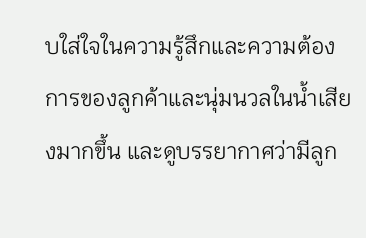บใส่ใจในความรู้สึกและความต้องการของลูกค้าและนุ่มนวลในน้ำเสียงมากขึ้น และดูบรรยากาศว่ามีลูก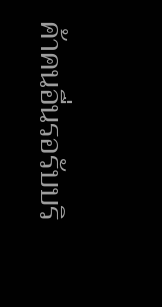ค้าคนอื่นรอรับบริ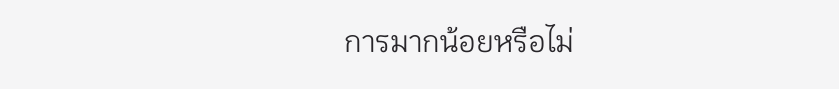การมากน้อยหรือไม่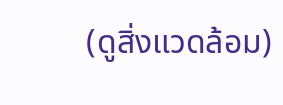(ดูสิ่งแวดล้อม)